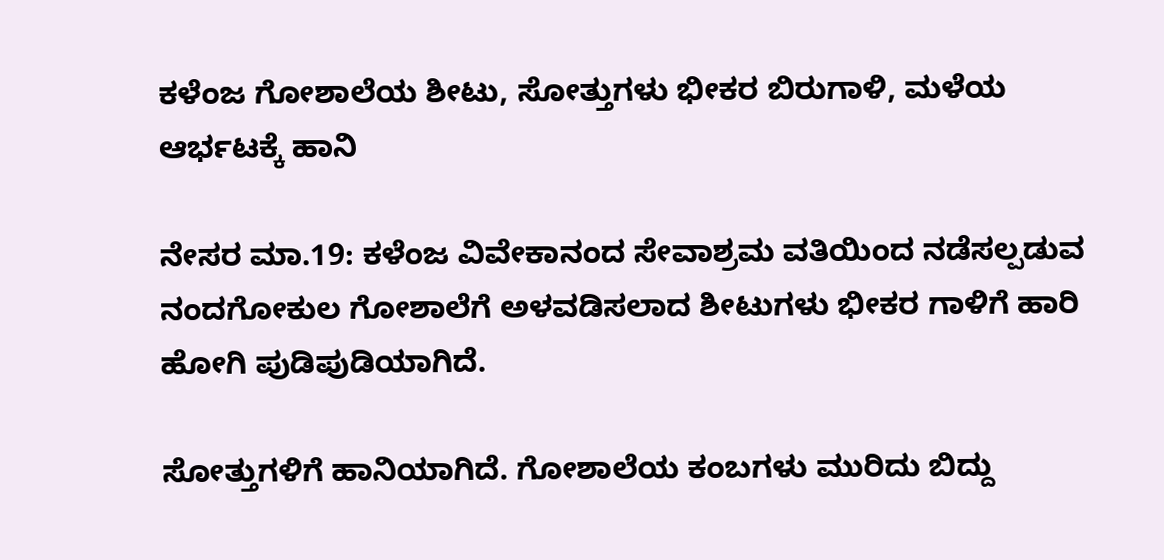ಕಳೆಂಜ ಗೋಶಾಲೆಯ ಶೀಟು, ಸೋತ್ತುಗಳು ಭೀಕರ ಬಿರುಗಾಳಿ, ಮಳೆಯ ಆರ್ಭಟಕ್ಕೆ ಹಾನಿ

ನೇಸರ ಮಾ.19: ಕಳೆಂಜ ವಿವೇಕಾನಂದ ಸೇವಾಶ್ರಮ ವತಿಯಿಂದ ನಡೆಸಲ್ಪಡುವ ನಂದಗೋಕುಲ ಗೋಶಾಲೆಗೆ ಅಳವಡಿಸಲಾದ ಶೀಟುಗಳು ಭೀಕರ ಗಾಳಿಗೆ ಹಾರಿ ಹೋಗಿ ಪುಡಿಪುಡಿಯಾಗಿದೆ.

ಸೋತ್ತುಗಳಿಗೆ ಹಾನಿಯಾಗಿದೆ. ಗೋಶಾಲೆಯ ಕಂಬಗಳು ಮುರಿದು ಬಿದ್ದು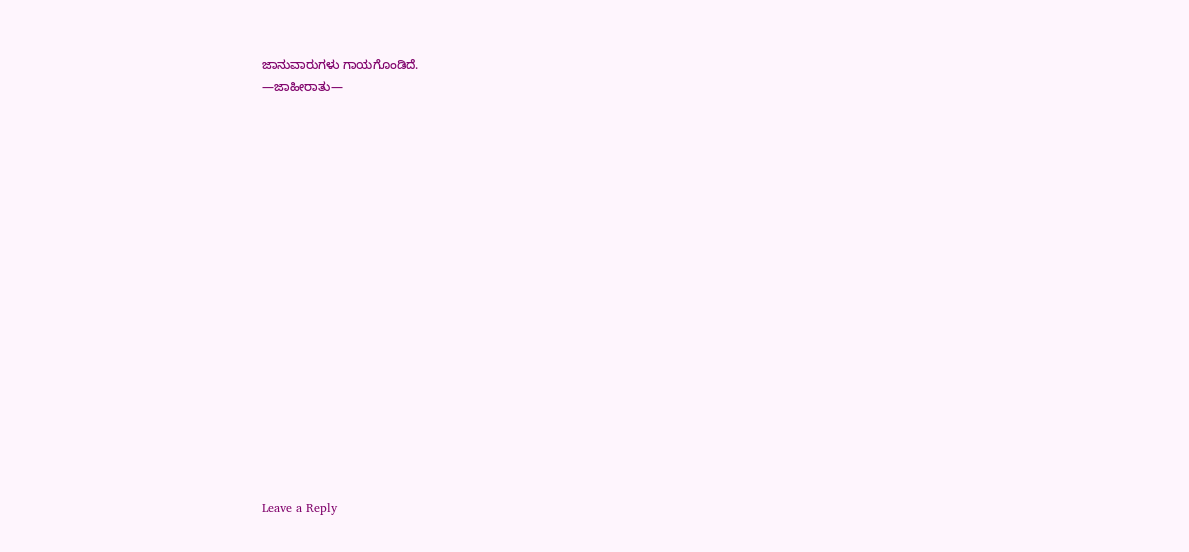ಜಾನುವಾರುಗಳು ಗಾಯಗೊಂಡಿದೆ.
—ಜಾಹೀರಾತು—


















Leave a Reply